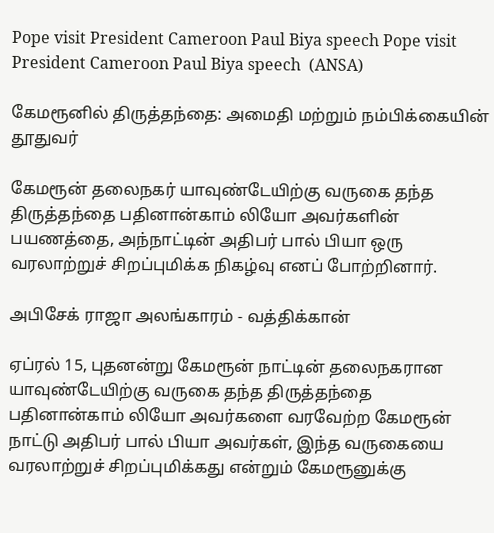Pope visit President Cameroon Paul Biya speech Pope visit President Cameroon Paul Biya speech  (ANSA)

கேமரூனில் திருத்தந்தை: அமைதி மற்றும் நம்பிக்கையின் தூதுவர்

கேமரூன் தலைநகர் யாவுண்டேயிற்கு வருகை தந்த திருத்தந்தை பதினான்காம் லியோ அவர்களின் பயணத்தை, அந்நாட்டின் அதிபர் பால் பியா ஒரு வரலாற்றுச் சிறப்புமிக்க நிகழ்வு எனப் போற்றினார்.

அபிசேக் ராஜா அலங்காரம் - வத்திக்கான்

ஏப்ரல் 15, புதனன்று கேமரூன் நாட்டின் தலைநகரான யாவுண்டேயிற்கு வருகை தந்த திருத்தந்தை பதினான்காம் லியோ அவர்களை வரவேற்ற கேமரூன் நாட்டு அதிபர் பால் பியா அவர்கள், இந்த வருகையை வரலாற்றுச் சிறப்புமிக்கது என்றும் கேமரூனுக்கு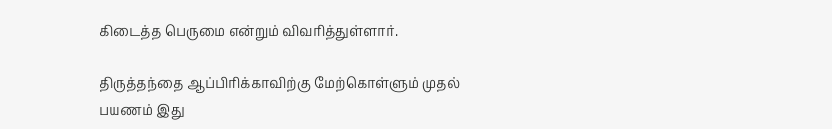கிடைத்த பெருமை என்றும் விவரித்துள்ளார்.

திருத்தந்தை ஆப்பிரிக்காவிற்கு மேற்கொள்ளும் முதல் பயணம் இது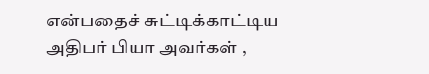என்பதைச் சுட்டிக்காட்டிய அதிபர் பியா அவர்கள் ,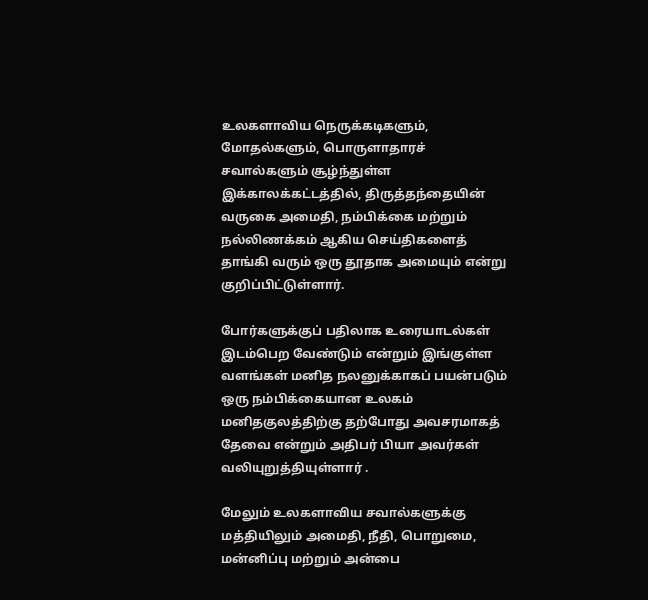உலகளாவிய நெருக்கடிகளும், மோதல்களும், பொருளாதாரச் சவால்களும் சூழ்ந்துள்ள இக்காலக்கட்டத்தில், திருத்தந்தையின் வருகை அமைதி, நம்பிக்கை மற்றும் நல்லிணக்கம் ஆகிய செய்திகளைத் தாங்கி வரும் ஒரு தூதாக அமையும் என்று குறிப்பிட்டுள்ளார்.

போர்களுக்குப் பதிலாக உரையாடல்கள் இடம்பெற வேண்டும் என்றும் இங்குள்ள வளங்கள் மனித நலனுக்காகப் பயன்படும் ஒரு நம்பிக்கையான உலகம் மனிதகுலத்திற்கு தற்போது அவசரமாகத் தேவை என்றும் அதிபர் பியா அவர்கள் வலியுறுத்தியுள்ளார் .

மேலும் உலகளாவிய சவால்களுக்கு மத்தியிலும் அமைதி, நீதி, பொறுமை, மன்னிப்பு மற்றும் அன்பை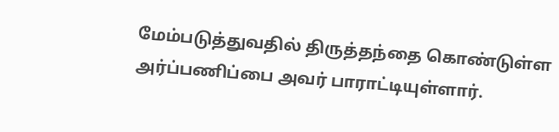மேம்படுத்துவதில் திருத்தந்தை கொண்டுள்ள அர்ப்பணிப்பை அவர் பாராட்டியுள்ளார்.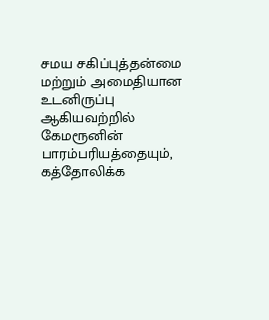சமய சகிப்புத்தன்மை மற்றும் அமைதியான உடனிருப்பு ஆகியவற்றில் கேமரூனின் பாரம்பரியத்தையும், கத்தோலிக்க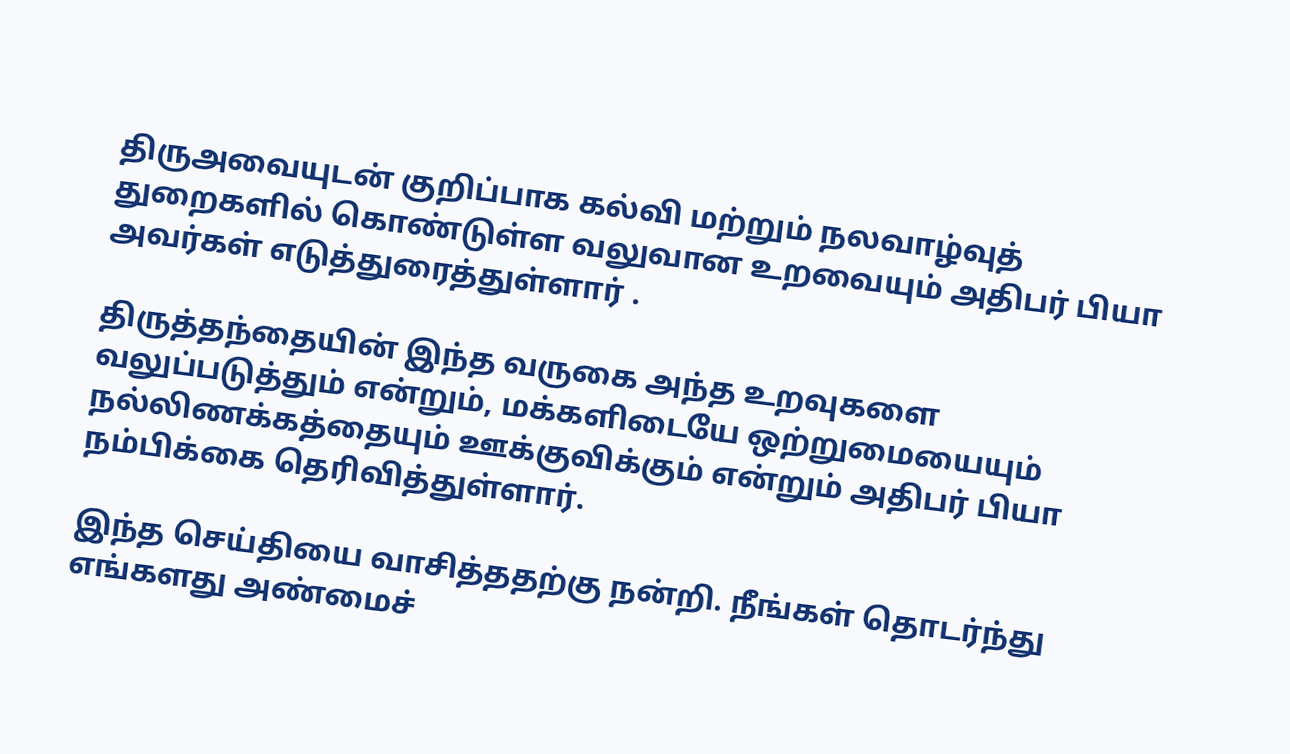திருஅவையுடன் குறிப்பாக கல்வி மற்றும் நலவாழ்வுத் துறைகளில் கொண்டுள்ள வலுவான உறவையும் அதிபர் பியா அவர்கள் எடுத்துரைத்துள்ளார் .

திருத்தந்தையின் இந்த வருகை அந்த உறவுகளை வலுப்படுத்தும் என்றும், மக்களிடையே ஒற்றுமையையும் நல்லிணக்கத்தையும் ஊக்குவிக்கும் என்றும் அதிபர் பியா நம்பிக்கை தெரிவித்துள்ளார்.

இந்த செய்தியை வாசித்ததற்கு நன்றி. நீங்கள் தொடர்ந்து எங்களது அண்மைச்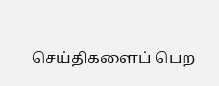செய்திகளைப் பெற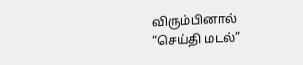விரும்பினால் “செய்தி மடல்”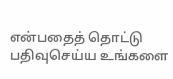என்பதைத் தொட்டு பதிவுசெய்ய உங்களை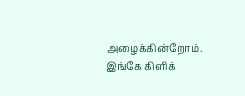அழைக்கின்றோம். இங்கே கிளிக்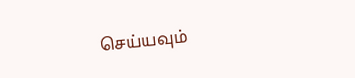செய்யவும்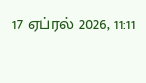17 ஏப்ரல் 2026, 11:11